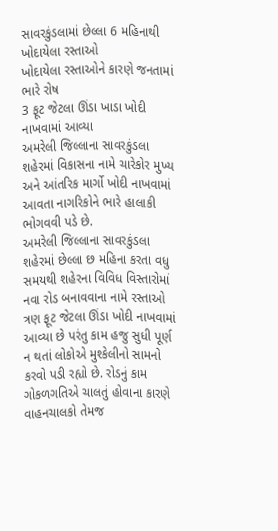સાવરકુંડલામાં છેલ્લા 6 મહિનાથી ખોદાયેલા રસ્તાઓ
ખોદાયેલા રસ્તાઓને કારણે જનતામાં ભારે રોષ
3 ફૂટ જેટલા ઊંડા ખાડા ખોદી નાખવામાં આવ્યા
અમરેલી જિલ્લાના સાવરકુંડલા શહેરમાં વિકાસના નામે ચારેકોર મુખ્ય અને આંતરિક માર્ગો ખોદી નાખવામાં આવતા નાગરિકોને ભારે હાલાકી ભોગવવી પડે છે.
અમરેલી જિલ્લાના સાવરકુંડલા શહેરમાં છેલ્લા છ મહિના કરતા વધુ સમયથી શહેરના વિવિધ વિસ્તારોમાં નવા રોડ બનાવવાના નામે રસ્તાઓ ત્રણ ફૂટ જેટલા ઊંડા ખોદી નાખવામાં આવ્યા છે પરંતુ કામ હજુ સુધી પૂર્ણ ન થતાં લોકોએ મુશ્કેલીનો સામનો કરવો પડી રહ્યો છે. રોડનું કામ ગોકળગતિએ ચાલતું હોવાના કારણે વાહનચાલકો તેમજ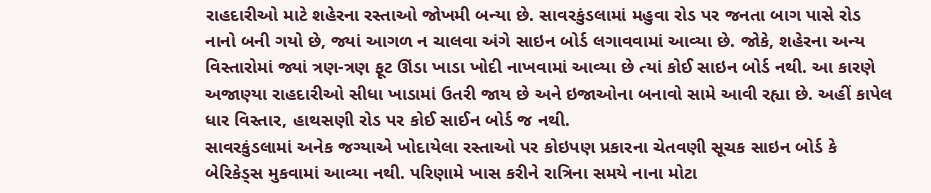રાહદારીઓ માટે શહેરના રસ્તાઓ જોખમી બન્યા છે. સાવરકુંડલામાં મહુવા રોડ પર જનતા બાગ પાસે રોડ નાનો બની ગયો છે, જ્યાં આગળ ન ચાલવા અંગે સાઇન બોર્ડ લગાવવામાં આવ્યા છે. જોકે, શહેરના અન્ય વિસ્તારોમાં જ્યાં ત્રણ-ત્રણ ફૂટ ઊંડા ખાડા ખોદી નાખવામાં આવ્યા છે ત્યાં કોઈ સાઇન બોર્ડ નથી. આ કારણે અજાણ્યા રાહદારીઓ સીધા ખાડામાં ઉતરી જાય છે અને ઇજાઓના બનાવો સામે આવી રહ્યા છે. અહીં કાપેલ ધાર વિસ્તાર, હાથસણી રોડ પર કોઈ સાઈન બોર્ડ જ નથી.
સાવરકુંડલામાં અનેક જગ્યાએ ખોદાયેલા રસ્તાઓ પર કોઇપણ પ્રકારના ચેતવણી સૂચક સાઇન બોર્ડ કે બેરિકેડ્સ મુકવામાં આવ્યા નથી. પરિણામે ખાસ કરીને રાત્રિના સમયે નાના મોટા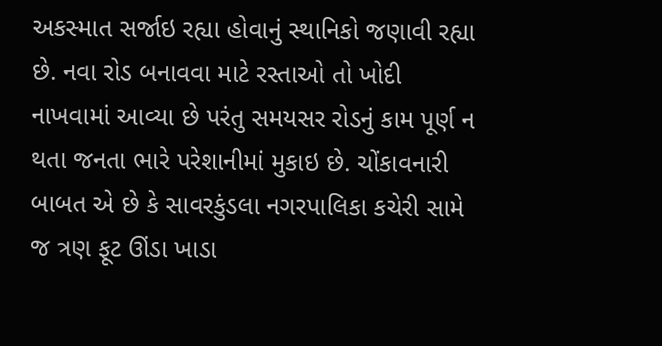અકસ્માત સર્જાઇ રહ્યા હોવાનું સ્થાનિકો જણાવી રહ્યા છે. નવા રોડ બનાવવા માટે રસ્તાઓ તો ખોદી નાખવામાં આવ્યા છે પરંતુ સમયસર રોડનું કામ પૂર્ણ ન થતા જનતા ભારે પરેશાનીમાં મુકાઇ છે. ચોંકાવનારી બાબત એ છે કે સાવરકુંડલા નગરપાલિકા કચેરી સામે જ ત્રણ ફૂટ ઊંડા ખાડા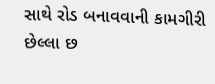સાથે રોડ બનાવવાની કામગીરી છેલ્લા છ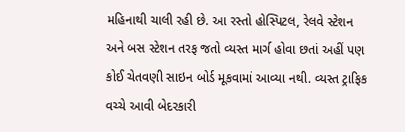મહિનાથી ચાલી રહી છે. આ રસ્તો હોસ્પિટલ, રેલવે સ્ટેશન અને બસ સ્ટેશન તરફ જતો વ્યસ્ત માર્ગ હોવા છતાં અહીં પણ કોઈ ચેતવણી સાઇન બોર્ડ મૂકવામાં આવ્યા નથી. વ્યસ્ત ટ્રાફિક વચ્ચે આવી બેદરકારી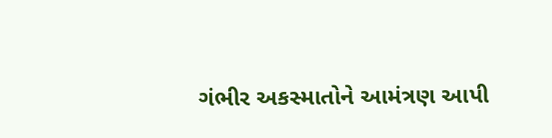ગંભીર અકસ્માતોને આમંત્રણ આપી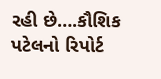રહી છે….કૌશિક પટેલનો રિપોર્ટ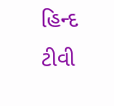હિન્દ ટીવી